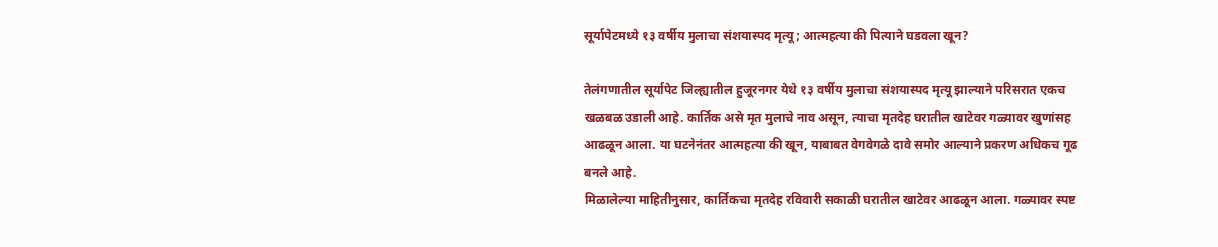सूर्यापेटमध्ये १३ वर्षीय मुलाचा संशयास्पद मृत्यू; आत्महत्या की पित्याने घडवला खून?

तेलंगणातील सूर्यापेट जिल्ह्यातील हुजूरनगर येथे १३ वर्षीय मुलाचा संशयास्पद मृत्यू झाल्याने परिसरात एकच खळबळ उडाली आहे. कार्तिक असे मृत मुलाचे नाव असून, त्याचा मृतदेह घरातील खाटेवर गळ्यावर खुणांसह आढळून आला. या घटनेनंतर आत्महत्या की खून, याबाबत वेगवेगळे दावे समोर आल्याने प्रकरण अधिकच गूढ बनले आहे.
मिळालेल्या माहितीनुसार, कार्तिकचा मृतदेह रविवारी सकाळी घरातील खाटेवर आढळून आला. गळ्यावर स्पष्ट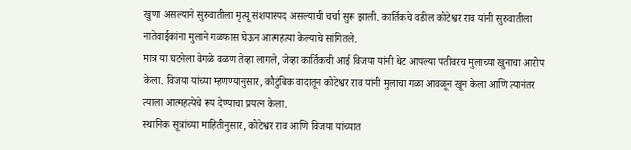खुणा असल्याने सुरुवातीला मृत्यू संशयास्पद असल्याची चर्चा सुरू झाली. कार्तिकचे वडील कोटेश्वर राव यांनी सुरुवातीला नातेवाईकांना मुलाने गळफास घेऊन आत्महत्या केल्याचे सांगितले.
मात्र या घटनेला वेगळे वळण तेव्हा लागले, जेव्हा कार्तिकची आई विजया यांनी थेट आपल्या पतीवरच मुलाच्या खुनाचा आरोप केला. विजया यांच्या म्हणण्यानुसार, कौटुंबिक वादातून कोटेश्वर राव यांनी मुलाचा गळा आवळून खून केला आणि त्यानंतर त्याला आत्महत्येचे रूप देण्याचा प्रयत्न केला.
स्थानिक सूत्रांच्या माहितीनुसार, कोटेश्वर राव आणि विजया यांच्यात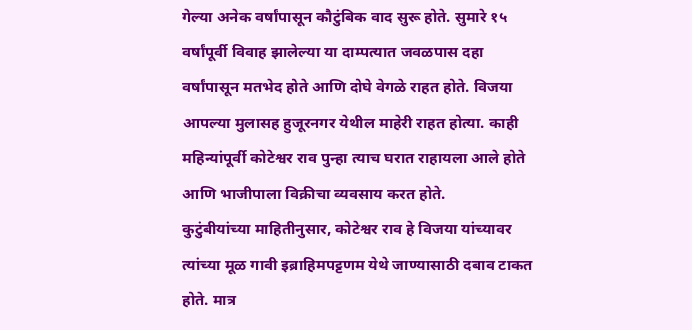गेल्या अनेक वर्षांपासून कौटुंबिक वाद सुरू होते. सुमारे १५ वर्षांपूर्वी विवाह झालेल्या या दाम्पत्यात जवळपास दहा वर्षांपासून मतभेद होते आणि दोघे वेगळे राहत होते. विजया आपल्या मुलासह हुजूरनगर येथील माहेरी राहत होत्या. काही महिन्यांपूर्वी कोटेश्वर राव पुन्हा त्याच घरात राहायला आले होते आणि भाजीपाला विक्रीचा व्यवसाय करत होते.
कुटुंबीयांच्या माहितीनुसार, कोटेश्वर राव हे विजया यांच्यावर त्यांच्या मूळ गावी इब्राहिमपट्टणम येथे जाण्यासाठी दबाव टाकत होते. मात्र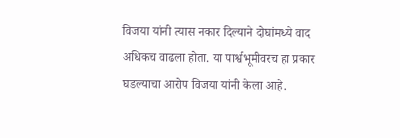विजया यांनी त्यास नकार दिल्याने दोघांमध्ये वाद अधिकच वाढला होता. या पार्श्वभूमीवरच हा प्रकार घडल्याचा आरोप विजया यांनी केला आहे.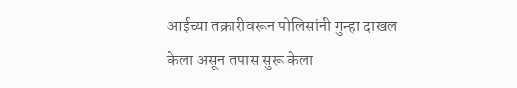आईच्या तक्रारीवरून पोलिसांनी गुन्हा दाखल केला असून तपास सुरू केला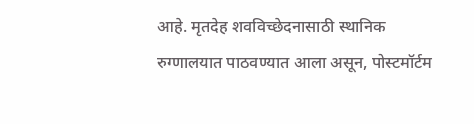आहे. मृतदेह शवविच्छेदनासाठी स्थानिक रुग्णालयात पाठवण्यात आला असून, पोस्टमॉर्टम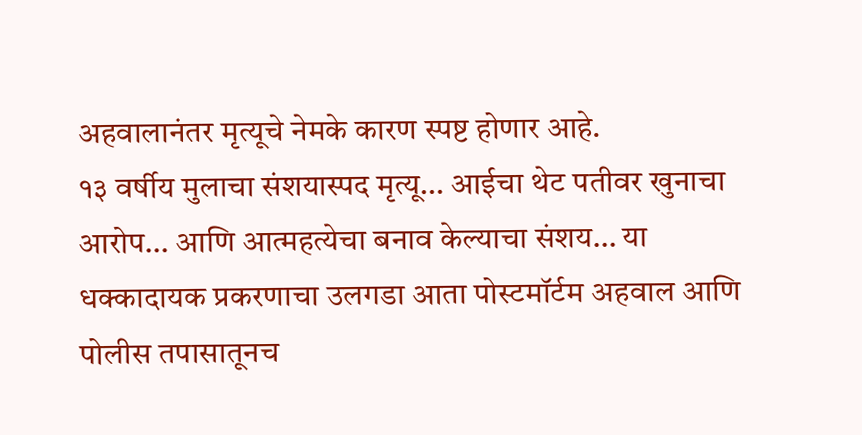अहवालानंतर मृत्यूचे नेमके कारण स्पष्ट होणार आहे.
१३ वर्षीय मुलाचा संशयास्पद मृत्यू… आईचा थेट पतीवर खुनाचा आरोप… आणि आत्महत्येचा बनाव केल्याचा संशय… या धक्कादायक प्रकरणाचा उलगडा आता पोस्टमॉर्टम अहवाल आणि पोलीस तपासातूनच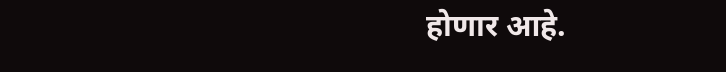होणार आहे.